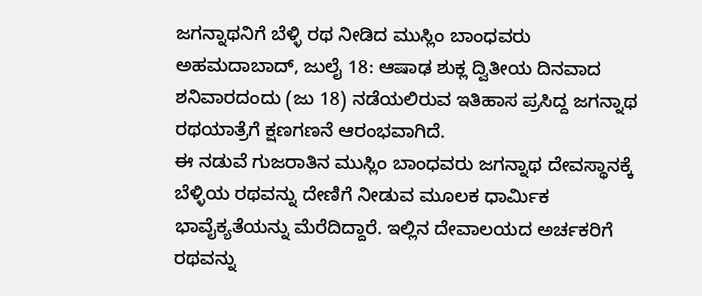ಜಗನ್ನಾಥನಿಗೆ ಬೆಳ್ಳಿ ರಥ ನೀಡಿದ ಮುಸ್ಲಿಂ ಬಾಂಧವರು
ಅಹಮದಾಬಾದ್, ಜುಲೈ 18: ಆಷಾಢ ಶುಕ್ಲ ದ್ವಿತೀಯ ದಿನವಾದ ಶನಿವಾರದಂದು (ಜು 18) ನಡೆಯಲಿರುವ ಇತಿಹಾಸ ಪ್ರಸಿದ್ದ ಜಗನ್ನಾಥ ರಥಯಾತ್ರೆಗೆ ಕ್ಷಣಗಣನೆ ಆರಂಭವಾಗಿದೆ.
ಈ ನಡುವೆ ಗುಜರಾತಿನ ಮುಸ್ಲಿಂ ಬಾಂಧವರು ಜಗನ್ನಾಥ ದೇವಸ್ಥಾನಕ್ಕೆ ಬೆಳ್ಳಿಯ ರಥವನ್ನು ದೇಣಿಗೆ ನೀಡುವ ಮೂಲಕ ಧಾರ್ಮಿಕ ಭಾವೈಕ್ಯತೆಯನ್ನು ಮೆರೆದಿದ್ದಾರೆ. ಇಲ್ಲಿನ ದೇವಾಲಯದ ಅರ್ಚಕರಿಗೆ ರಥವನ್ನು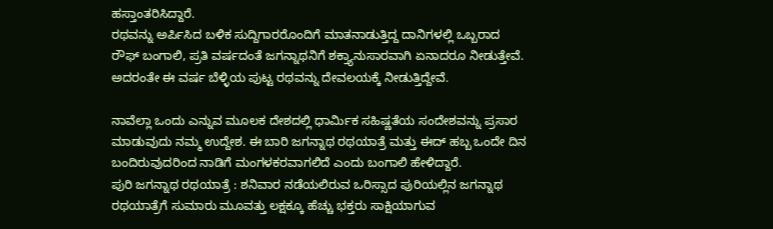ಹಸ್ತಾಂತರಿಸಿದ್ದಾರೆ.
ರಥವನ್ನು ಅರ್ಪಿಸಿದ ಬಳಿಕ ಸುದ್ದಿಗಾರರೊಂದಿಗೆ ಮಾತನಾಡುತ್ತಿದ್ದ ದಾನಿಗಳಲ್ಲಿ ಒಬ್ಬರಾದ ರೌಫ್ ಬಂಗಾಲಿ, ಪ್ರತಿ ವರ್ಷದಂತೆ ಜಗನ್ನಾಥನಿಗೆ ಶಕ್ತ್ಯಾನುಸಾರವಾಗಿ ಏನಾದರೂ ನೀಡುತ್ತೇವೆ. ಅದರಂತೇ ಈ ವರ್ಷ ಬೆಳ್ಳಿಯ ಪುಟ್ಟ ರಥವನ್ನು ದೇವಲಯಕ್ಕೆ ನೀಡುತ್ತಿದ್ದೇವೆ.

ನಾವೆಲ್ಲಾ ಒಂದು ಎನ್ನುವ ಮೂಲಕ ದೇಶದಲ್ಲಿ ಧಾರ್ಮಿಕ ಸಹಿಷ್ಣತೆಯ ಸಂದೇಶವನ್ನು ಪ್ರಸಾರ ಮಾಡುವುದು ನಮ್ಮ ಉದ್ದೇಶ. ಈ ಬಾರಿ ಜಗನ್ನಾಥ ರಥಯಾತ್ರೆ ಮತ್ತು ಈದ್ ಹಬ್ಬ ಒಂದೇ ದಿನ ಬಂದಿರುವುದರಿಂದ ನಾಡಿಗೆ ಮಂಗಳಕರವಾಗಲಿದೆ ಎಂದು ಬಂಗಾಲಿ ಹೇಳಿದ್ದಾರೆ.
ಪುರಿ ಜಗನ್ನಾಥ ರಥಯಾತ್ರೆ : ಶನಿವಾರ ನಡೆಯಲಿರುವ ಒರಿಸ್ಸಾದ ಪುರಿಯಲ್ಲಿನ ಜಗನ್ನಾಥ ರಥಯಾತ್ರೆಗೆ ಸುಮಾರು ಮೂವತ್ತು ಲಕ್ಷಕ್ಕೂ ಹೆಚ್ಚು ಭಕ್ತರು ಸಾಕ್ಷಿಯಾಗುವ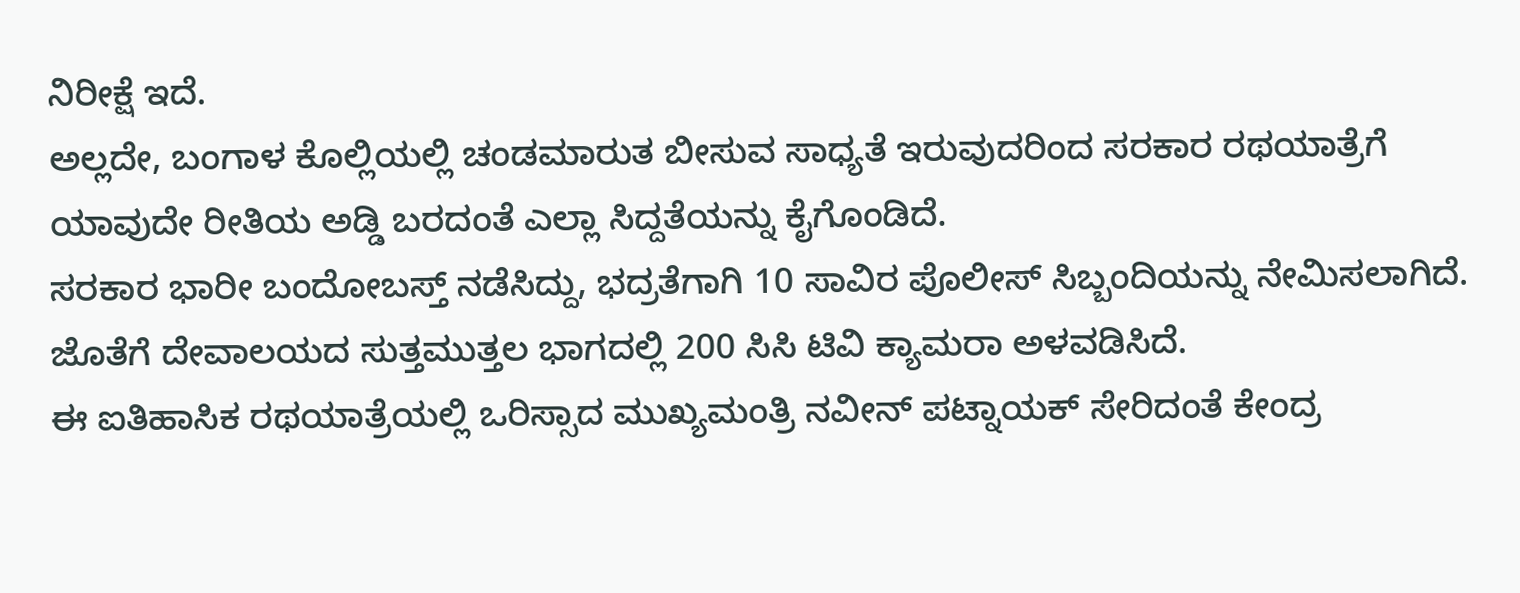ನಿರೀಕ್ಷೆ ಇದೆ.
ಅಲ್ಲದೇ, ಬಂಗಾಳ ಕೊಲ್ಲಿಯಲ್ಲಿ ಚಂಡಮಾರುತ ಬೀಸುವ ಸಾಧ್ಯತೆ ಇರುವುದರಿಂದ ಸರಕಾರ ರಥಯಾತ್ರೆಗೆ ಯಾವುದೇ ರೀತಿಯ ಅಡ್ಡಿ ಬರದಂತೆ ಎಲ್ಲಾ ಸಿದ್ದತೆಯನ್ನು ಕೈಗೊಂಡಿದೆ.
ಸರಕಾರ ಭಾರೀ ಬಂದೋಬಸ್ತ್ ನಡೆಸಿದ್ದು, ಭದ್ರತೆಗಾಗಿ 10 ಸಾವಿರ ಪೊಲೀಸ್ ಸಿಬ್ಬಂದಿಯನ್ನು ನೇಮಿಸಲಾಗಿದೆ. ಜೊತೆಗೆ ದೇವಾಲಯದ ಸುತ್ತಮುತ್ತಲ ಭಾಗದಲ್ಲಿ 200 ಸಿಸಿ ಟಿವಿ ಕ್ಯಾಮರಾ ಅಳವಡಿಸಿದೆ.
ಈ ಐತಿಹಾಸಿಕ ರಥಯಾತ್ರೆಯಲ್ಲಿ ಒರಿಸ್ಸಾದ ಮುಖ್ಯಮಂತ್ರಿ ನವೀನ್ ಪಟ್ನಾಯಕ್ ಸೇರಿದಂತೆ ಕೇಂದ್ರ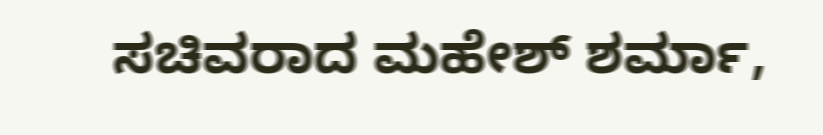ಸಚಿವರಾದ ಮಹೇಶ್ ಶರ್ಮಾ,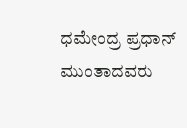ಧಮೇಂದ್ರ ಪ್ರಧಾನ್ ಮುಂತಾದವರು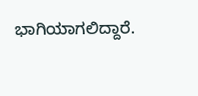ಭಾಗಿಯಾಗಲಿದ್ದಾರೆ.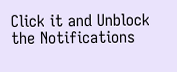Click it and Unblock the Notifications